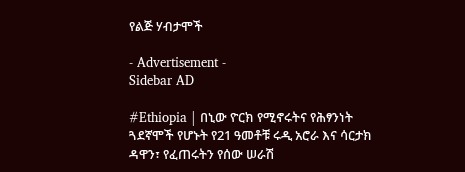የልጅ ሃብታሞች

- Advertisement -
Sidebar AD

#Ethiopia | በኒው ዮርክ የሚኖሩትና የሕፃንነት ጓደኛሞች የሆኑት የ21 ዓመቶቹ ሩዲ አሮራ እና ሳርታክ ዳዋን፣ የፈጠሩትን የሰው ሠራሽ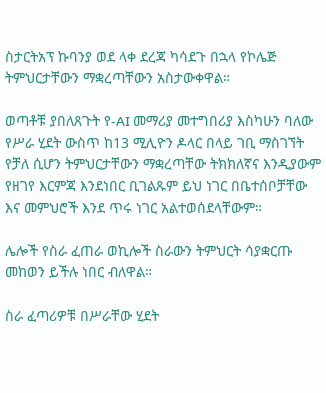ስታርትአፕ ኩባንያ ወደ ላቀ ደረጃ ካሳደጉ በኋላ የኮሌጅ ትምህርታቸውን ማቋረጣቸውን አስታውቀዋል።

ወጣቶቹ ያበለጸጉት የ-AI መማሪያ መተግበሪያ እስካሁን ባለው የሥራ ሂደት ውስጥ ከ13 ሚሊዮን ዶላር በላይ ገቢ ማስገኘት የቻለ ሲሆን ትምህርታቸውን ማቋረጣቸው ትክክለኛና እንዲያውም የዘገየ እርምጃ እንደነበር ቢገልጹም ይህ ነገር በቤተሰቦቻቸው እና መምህሮች እንደ ጥሩ ነገር አልተወሰደላቸውም።

ሌሎች የስራ ፈጠራ ወኪሎች ስራውን ትምህርት ሳያቋርጡ መከወን ይችሉ ነበር ብለዋል።

ስራ ፈጣሪዎቹ በሥራቸው ሂደት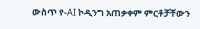ውስጥ የ-AI ኮዲንግ አጠቃቀም ምርቶቻቸውን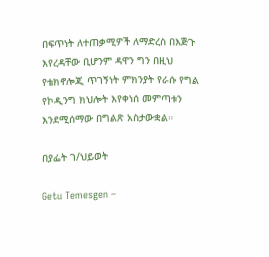በፍጥነት ለተጠቃሚዎች ለማድረስ በእጅጉ እየረዳቸው ቢሆንም ዳዋን ግን በዚህ የቴክኖሎጂ ጥገኝነት ምክንያት የራሱ የግል የኮዲንግ ክህሎት እየቀነሰ መምጣቱን እንደሚሰማው በግልጽ አስታውቋል።

በያፌት ገ/ህይወት

Getu Temesgen –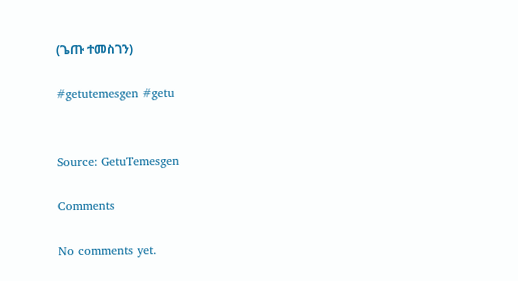(ጌጡ ተመስገን)

#getutemesgen #getu


Source: GetuTemesgen

Comments

No comments yet.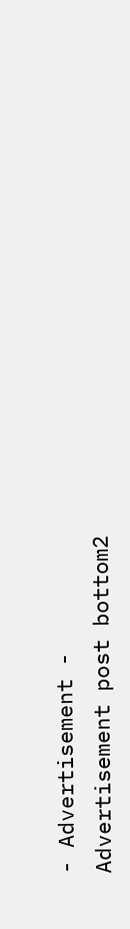- Advertisement -
Advertisement post bottom2